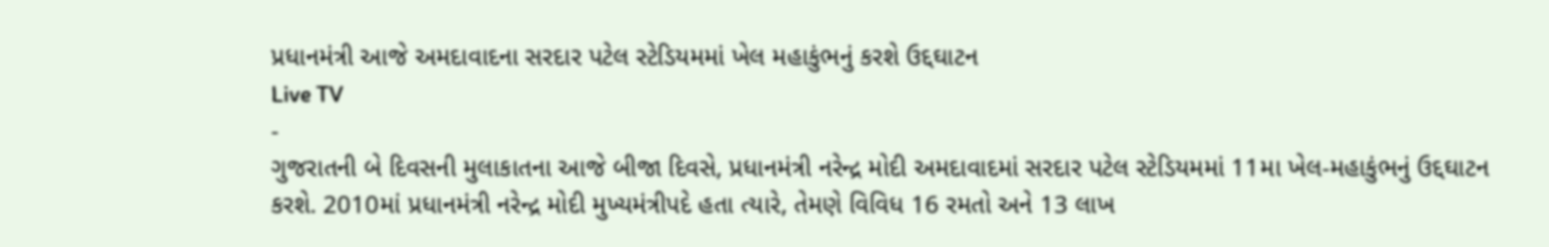પ્રધાનમંત્રી આજે અમદાવાદના સરદાર પટેલ સ્ટેડિયમમાં ખેલ મહાકુંભનું કરશે ઉદ્દઘાટન
Live TV
-
ગુજરાતની બે દિવસની મુલાકાતના આજે બીજા દિવસે, પ્રધાનમંત્રી નરેન્દ્ર મોદી અમદાવાદમાં સરદાર પટેલ સ્ટેડિયમમાં 11મા ખેલ-મહાકુંભનું ઉદ્દઘાટન કરશે. 2010માં પ્રધાનમંત્રી નરેન્દ્ર મોદી મુખ્યમંત્રીપદે હતા ત્યારે, તેમણે વિવિધ 16 રમતો અને 13 લાખ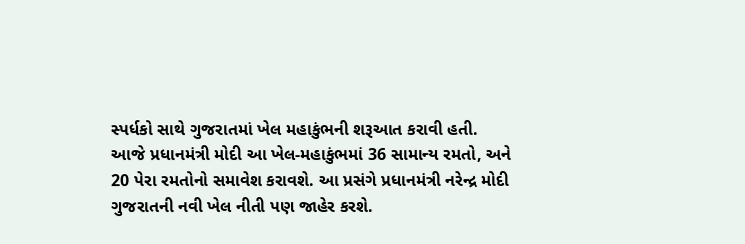સ્પર્ધકો સાથે ગુજરાતમાં ખેલ મહાકુંભની શરૂઆત કરાવી હતી. આજે પ્રધાનમંત્રી મોદી આ ખેલ-મહાકુંભમાં 36 સામાન્ય રમતો, અને 20 પેરા રમતોનો સમાવેશ કરાવશે. આ પ્રસંગે પ્રધાનમંત્રી નરેન્દ્ર મોદી ગુજરાતની નવી ખેલ નીતી પણ જાહેર કરશે.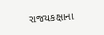રાજયકક્ષાના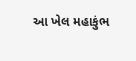આ ખેલ મહાકુંભ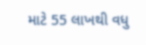માટે 55 લાખથી વધુ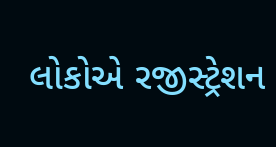લોકોએ રજીસ્ટ્રેશન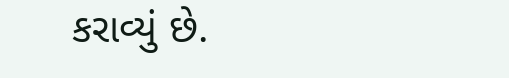કરાવ્યું છે.